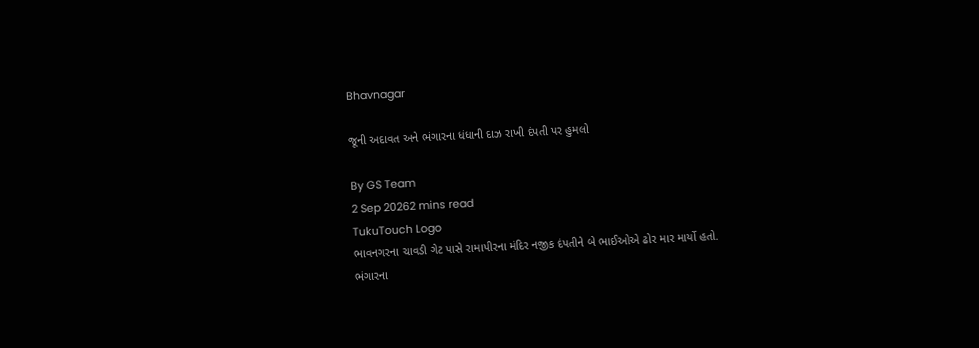Bhavnagar

જૂની અદાવત અને ભંગારના ધંધાની દાઝ રાખી દંપતી પર હુમલો

By GS Team
2 Sep 20262 mins read
TukuTouch Logo
ભાવનગરના ચાવડી ગેટ પાસે રામાપીરના મંદિર નજીક દંપતીને બે ભાઈઓએ ઢોર માર માર્યો હતો. ભંગારના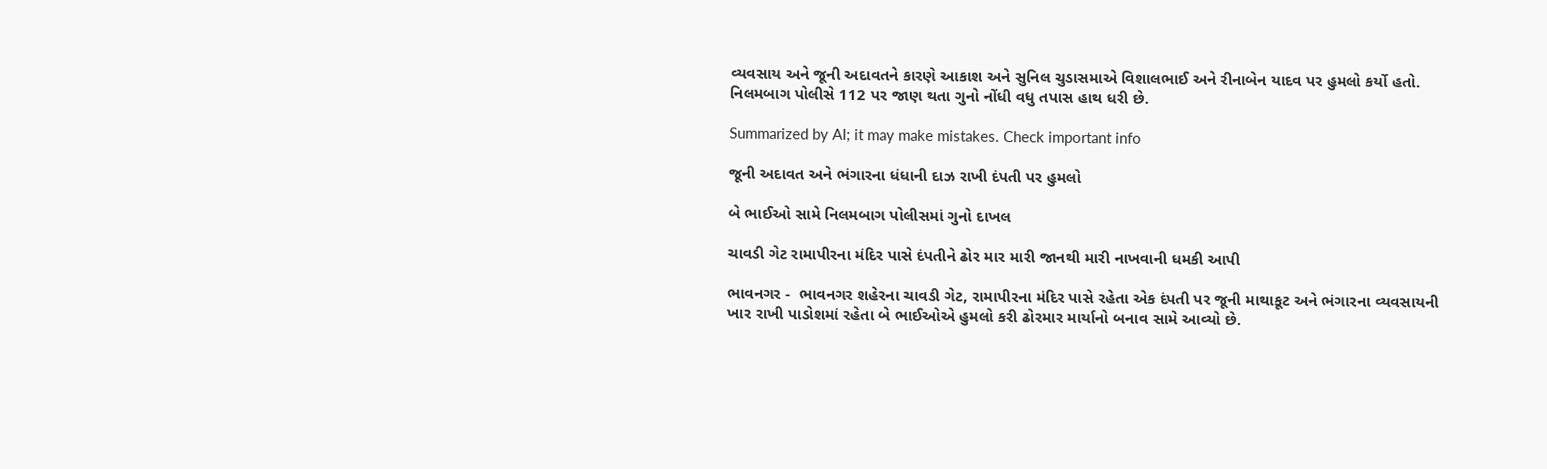વ્યવસાય અને જૂની અદાવતને કારણે આકાશ અને સુનિલ ચુડાસમાએ વિશાલભાઈ અને રીનાબેન યાદવ પર હુમલો કર્યો હતો. નિલમબાગ પોલીસે 112 પર જાણ થતા ગુનો નોંધી વધુ તપાસ હાથ ધરી છે.

Summarized by AI; it may make mistakes. Check important info

જૂની અદાવત અને ભંગારના ધંધાની દાઝ રાખી દંપતી પર હુમલો

બે ભાઈઓ સામે નિલમબાગ પોલીસમાં ગુનો દાખલ

ચાવડી ગેટ રામાપીરના મંદિર પાસે દંપતીને ઢોર માર મારી જાનથી મારી નાખવાની ધમકી આપી

ભાવનગર -  ભાવનગર શહેરના ચાવડી ગેટ, રામાપીરના મંદિર પાસે રહેતા એક દંપતી પર જૂની માથાકૂટ અને ભંગારના વ્યવસાયની ખાર રાખી પાડોશમાં રહેતા બે ભાઈઓએ હુમલો કરી ઢોરમાર માર્યાનો બનાવ સામે આવ્યો છે.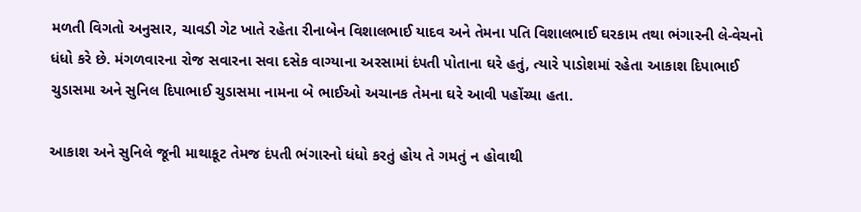મળતી વિગતો અનુસાર, ચાવડી ગેટ ખાતે રહેતા રીનાબેન વિશાલભાઈ યાદવ અને તેમના પતિ વિશાલભાઈ ઘરકામ તથા ભંગારની લે-વેચનો ધંધો કરે છે. મંગળવારના રોજ સવારના સવા દસેક વાગ્યાના અરસામાં દંપતી પોતાના ઘરે હતું, ત્યારે પાડોશમાં રહેતા આકાશ દિપાભાઈ ચુડાસમા અને સુનિલ દિપાભાઈ ચુડાસમા નામના બે ભાઈઓ અચાનક તેમના ઘરે આવી પહોંચ્યા હતા.

આકાશ અને સુનિલે જૂની માથાકૂટ તેમજ દંપતી ભંગારનો ધંધો કરતું હોય તે ગમતું ન હોવાથી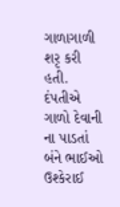ગાળાગાળી શરૃ કરી હતી. દંપતીએ ગાળો દેવાની ના પાડતાં બંને ભાઈઓ ઉશ્કેરાઈ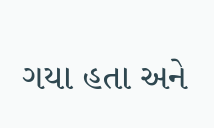ગયા હતા અને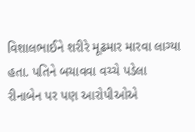વિશાલભાઈને શરીરે મૂઢમાર મારવા લાગ્યા હતા. પતિને બચાવવા વચ્ચે પડેલા રીનાબેન પર પણ આરોપીઓએ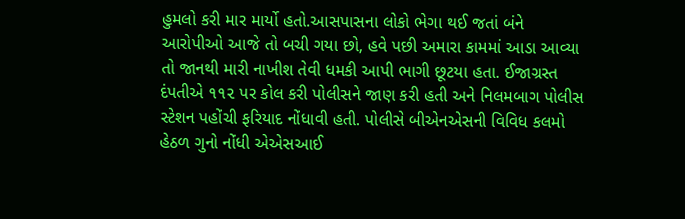હુમલો કરી માર માર્યો હતો.આસપાસના લોકો ભેગા થઈ જતાં બંને આરોપીઓ આજે તો બચી ગયા છો, હવે પછી અમારા કામમાં આડા આવ્યા તો જાનથી મારી નાખીશ તેવી ધમકી આપી ભાગી છૂટયા હતા. ઈજાગ્રસ્ત દંપતીએ ૧૧૨ પર કોલ કરી પોલીસને જાણ કરી હતી અને નિલમબાગ પોલીસ સ્ટેશન પહોંચી ફરિયાદ નોંધાવી હતી. પોલીસે બીએનએસની વિવિધ કલમો હેઠળ ગુનો નોંધી એએસઆઈ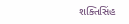શક્તિસિંહ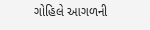ગોહિલે આગળની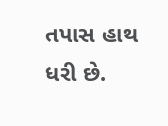તપાસ હાથ ધરી છે.